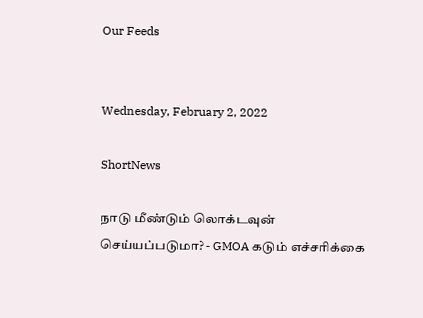Our Feeds


Wednesday, February 2, 2022

ShortNews

நாடு மீண்டும் லொக்டவுன் செய்யப்படுமா? - GMOA கடும் எச்சரிக்கை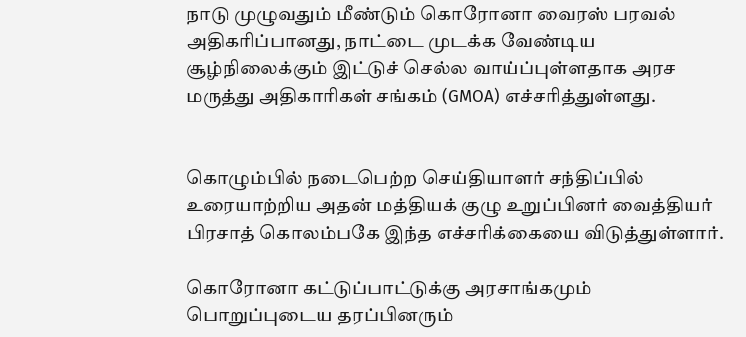நாடு முழுவதும் மீண்டும் கொரோனா வைரஸ் பரவல் அதிகரிப்பானது, நாட்டை முடக்க வேண்டிய சூழ்நிலைக்கும் இட்டுச் செல்ல வாய்ப்புள்ளதாக அரச மருத்து அதிகாரிகள் சங்கம் (GMOA) எச்சரித்துள்ளது.


கொழும்பில் நடைபெற்ற செய்தியாளர் சந்திப்பில் உரையாற்றிய அதன் மத்தியக் குழு உறுப்பினர் வைத்தியர் பிரசாத் கொலம்பகே இந்த எச்சரிக்கையை விடுத்துள்ளார்.

கொரோனா கட்டுப்பாட்டுக்கு அரசாங்கமும் பொறுப்புடைய தரப்பினரும்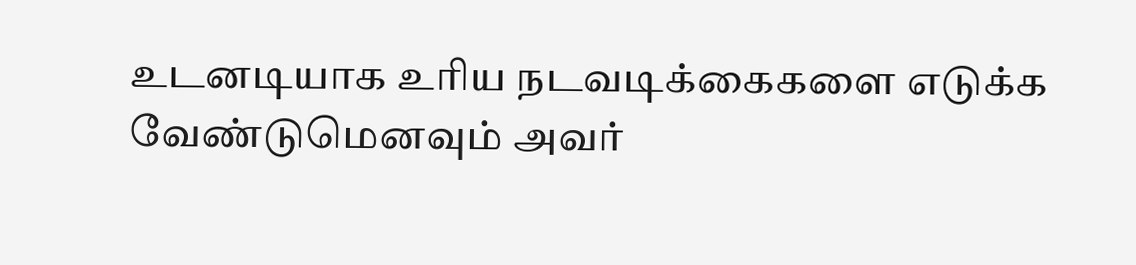உடனடியாக உரிய நடவடிக்கைகளை எடுக்க வேண்டுமெனவும் அவர்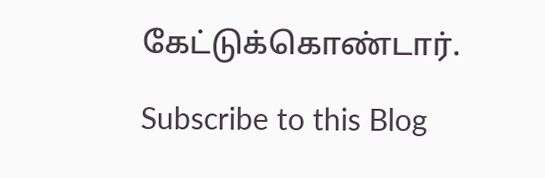கேட்டுக்கொண்டார்.

Subscribe to this Blog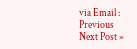via Email :
Previous
Next Post »